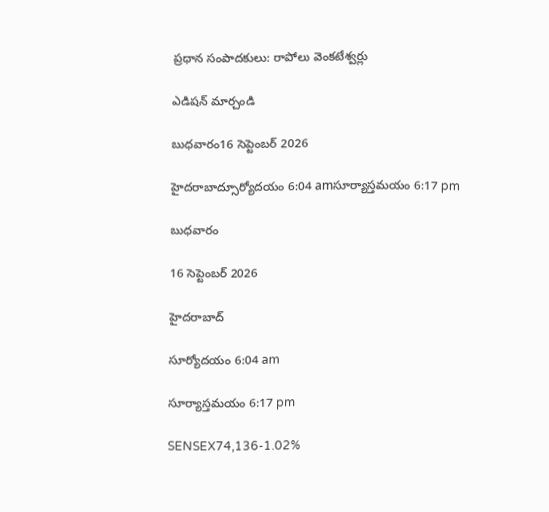ప్రధాన సంపాదకులు: రాపోలు వెంకటేశ్వర్లు

ఎడిషన్ మార్చండి

బుధవారం16 సెప్టెంబర్ 2026

హైదరాబాద్సూర్యోదయం 6:04 amసూర్యాస్తమయం 6:17 pm

బుధవారం

16 సెప్టెంబర్ 2026

హైదరాబాద్

సూర్యోదయం 6:04 am

సూర్యాస్తమయం 6:17 pm

SENSEX74,136-1.02%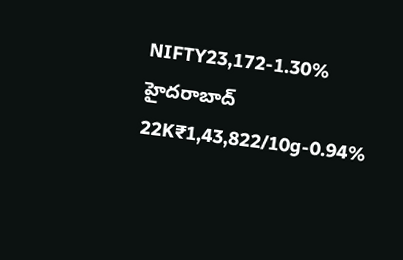NIFTY23,172-1.30%
హైదరాబాద్ 22K₹1,43,822/10g-0.94%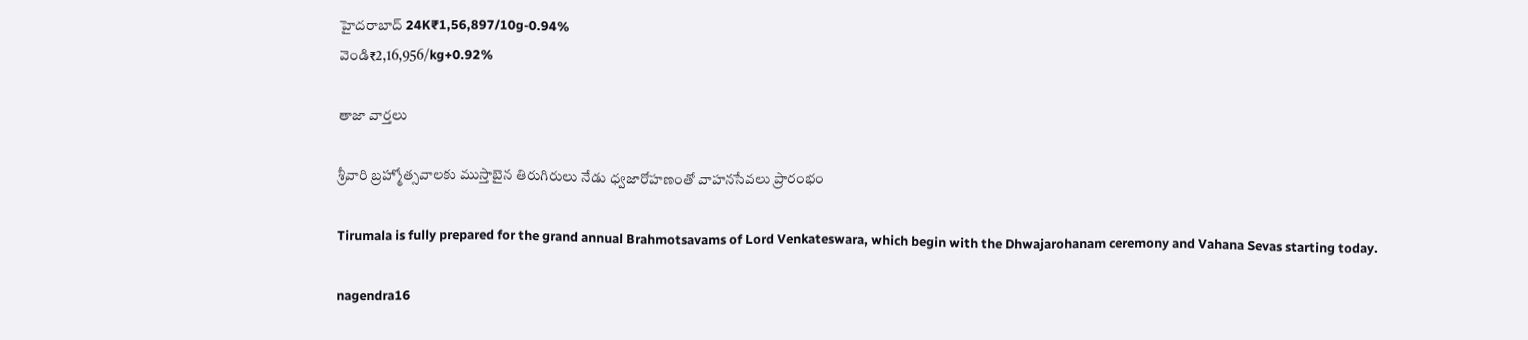హైదరాబాద్ 24K₹1,56,897/10g-0.94%
వెండి₹2,16,956/kg+0.92%

తాజా వార్తలు

శ్రీవారి బ్రహ్మోత్సవాలకు ముస్తాబైన తిరుగిరులు నేడు ధ్వజారోహణంతో వాహనసేవలు ప్రారంభం

Tirumala is fully prepared for the grand annual Brahmotsavams of Lord Venkateswara, which begin with the Dhwajarohanam ceremony and Vahana Sevas starting today.

nagendra16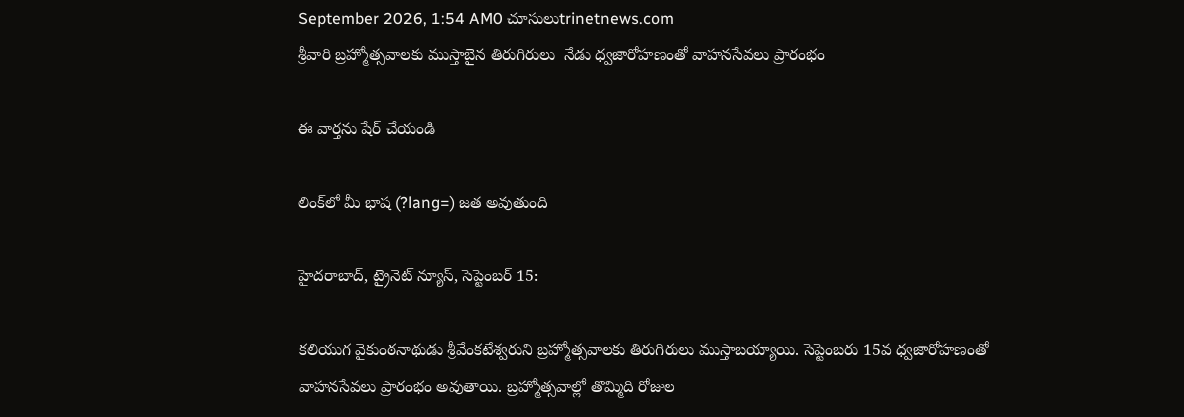September 2026, 1:54 AM0 చూసులుtrinetnews.com
శ్రీవారి బ్రహ్మోత్సవాలకు ముస్తాబైన తిరుగిరులు  నేడు ధ్వజారోహణంతో వాహనసేవలు ప్రారంభం

ఈ వార్తను షేర్ చేయండి

లింక్‌లో మీ భాష (?lang=) జత అవుతుంది

హైదరాబాద్, ట్రైనెట్ న్యూస్, సెప్టెంబర్ 15:

కలియుగ వైకుంఠనాథుడు శ్రీవేంకటేశ్వరుని బ్రహ్మోత్సవాలకు తిరుగిరులు ముస్తాబయ్యాయి. సెప్టెంబరు 15వ ధ్వజారోహణంతో వాహనసేవలు ప్రారంభం అవుతాయి. బ్రహ్మోత్సవాల్లో తొమ్మిది రోజుల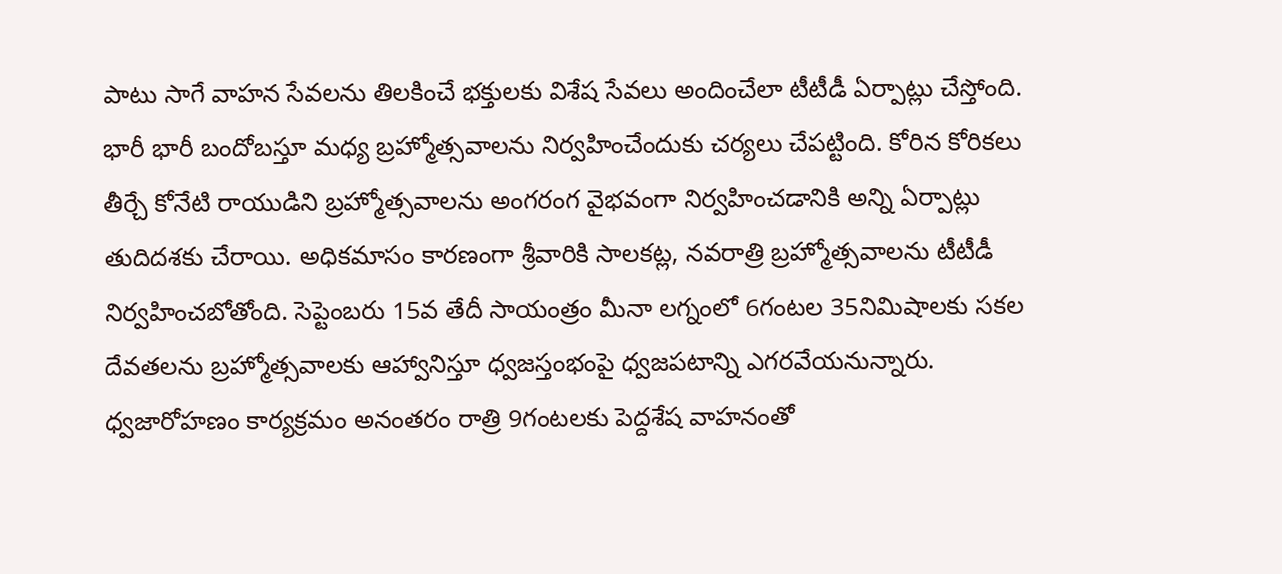పాటు సాగే వాహన సేవలను తిలకించే భక్తులకు విశేష సేవలు అందించేలా టీటీడీ ఏర్పాట్లు చేస్తోంది. భారీ భారీ బందోబస్తూ మధ్య బ్రహ్మోత్సవాలను నిర్వహించేందుకు చర్యలు చేపట్టింది. కోరిన కోరికలు తీర్చే కోనేటి రాయుడిని బ్రహ్మోత్సవాలను అంగరంగ వైభవంగా నిర్వహించడానికి అన్ని ఏర్పాట్లు తుదిదశకు చేరాయి. అధికమాసం కారణంగా శ్రీవారికి సాలకట్ల, నవరాత్రి బ్రహ్మోత్సవాలను టీటీడీ నిర్వహించబోతోంది. సెప్టెంబరు 15వ తేదీ సాయంత్రం మీనా లగ్నంలో 6గంటల 35నిమిషాలకు సకల దేవతలను బ్రహ్మోత్సవాలకు ఆహ్వానిస్తూ ధ్వజస్తంభంపై ధ్వజపటాన్ని ఎగరవేయనున్నారు. ధ్వజారోహణం కార్యక్రమం అనంతరం రాత్రి 9గంటలకు పెద్దశేష వాహనంతో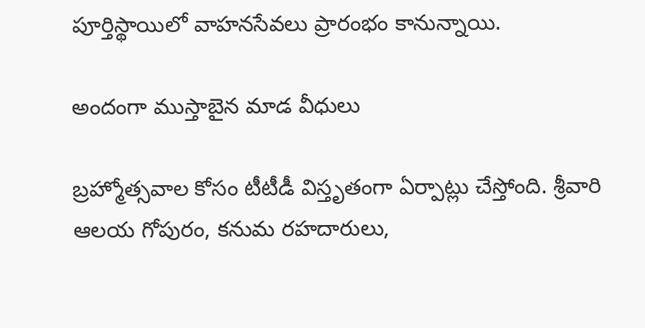పూర్తిస్థాయిలో వాహనసేవలు ప్రారంభం కానున్నాయి.

అందంగా ముస్తాబైన మాడ వీధులు

బ్రహ్మోత్సవాల కోసం టీటీడీ విస్తృతంగా ఏర్పాట్లు చేస్తోంది. శ్రీవారి ఆలయ గోపురం, కనుమ రహదారులు,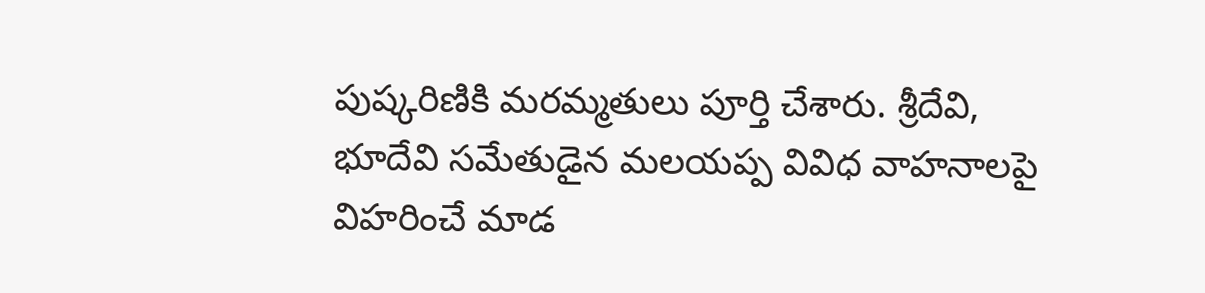పుష్కరిణికి మరమ్మతులు పూర్తి చేశారు. శ్రీదేవి, భూదేవి సమేతుడైన మలయప్ప వివిధ వాహనాలపై విహరించే మాడ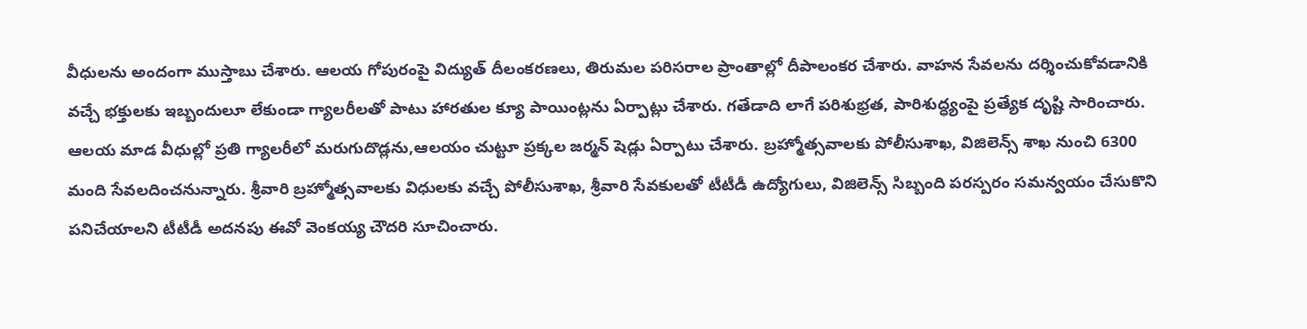వీధులను అందంగా ముస్తాబు చేశారు. ఆలయ గోపురంపై విద్యుత్ దీలంకరణలు, తిరుమల పరిసరాల ప్రాంతాల్లో దీపాలంకర చేశారు. వాహన సేవలను దర్శించుకోవడానికి వచ్చే భక్తులకు ఇబ్బందులూ లేకుండా గ్యాలరీలతో పాటు హారతుల క్యూ పాయింట్లను ఏర్పాట్లు చేశారు. గతేడాది లాగే పరిశుభ్రత, పారిశుద్ధ్యంపై ప్రత్యేక దృష్టి సారించారు. ఆలయ మాడ వీధుల్లో ప్రతి గ్యాలరీలో మరుగుదొడ్లను,ఆలయం చుట్టూ ప్రక్కల జర్మన్ షెడ్లు ఏర్పాటు చేశారు. బ్రహ్మోత్సవాలకు పోలీసుశాఖ, విజిలెన్స్ శాఖ నుంచి 6300 మంది సేవలదించనున్నారు. శ్రీవారి బ్రహ్మోత్సవాలకు విధులకు వచ్చే పోలీసుశాఖ, శ్రీవారి సేవకులతో టీటీడీ ఉద్యోగులు, విజిలెన్స్ సిబ్బంది పరస్పరం సమన్వయం చేసుకొని పనిచేయాలని టీటీడీ అదనపు ఈవో వెంకయ్య చౌదరి సూచించారు.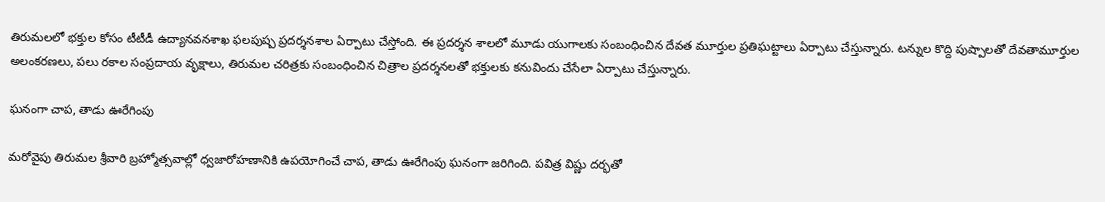తిరుమలలో భక్తుల కోసం టీటీడీ ఉద్యానవనశాఖ ఫలపుష్ప ప్రదర్శనశాల ఏర్పాటు చేస్తోంది. ఈ ప్రదర్శన శాలలో మూడు యుగాలకు సంబంధించిన దేవత మూర్తుల ప్రతిఘట్టాలు ఏర్పాటు చేస్తున్నారు. టన్నుల కొద్ది పుష్పాలతో దేవతామూర్తుల అలంకరణలు, పలు రకాల సంప్రదాయ వృక్షాలు, తిరుమల చరిత్రకు సంబంధించిన చిత్రాల ప్రదర్శనలతో భక్తులకు కనువిందు చేసేలా ఏర్పాటు చేస్తున్నారు.

ఘనంగా చాప, తాడు ఊరేగింపు

మరోవైపు తిరుమల శ్రీవారి బ్రహ్మోత్సవాల్లో ధ్వజారోహణానికి ఉపయోగించే చాప, తాడు ఊరేగింపు ఘనంగా జరిగింది. పవిత్ర విష్ణు దర్భతో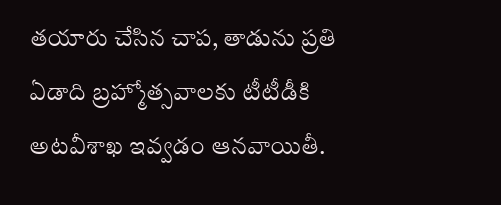తయారు చేసిన చాప, తాడును ప్రతి ఏడాది బ్రహ్మోత్సవాలకు టీటీడీకి అటవీశాఖ ఇవ్వడం ఆనవాయితీ.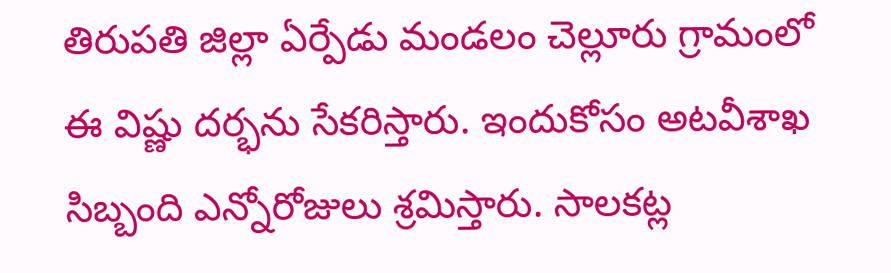తిరుపతి జిల్లా ఏర్పేడు మండలం చెల్లూరు గ్రామంలో ఈ విష్ణు దర్భను సేకరిస్తారు. ఇందుకోసం అటవీశాఖ సిబ్బంది ఎన్నోరోజులు శ్రమిస్తారు. సాలకట్ల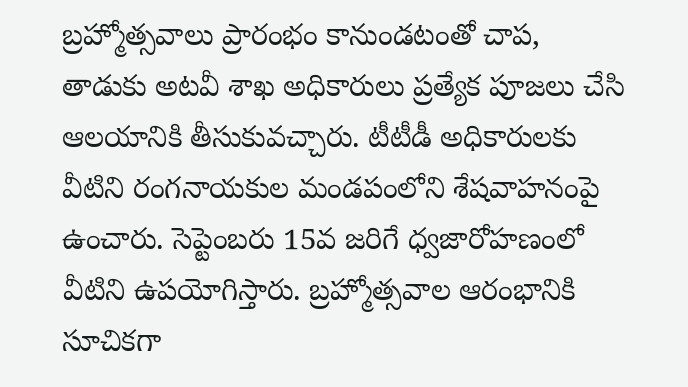బ్రహ్మోత్సవాలు ప్రారంభం కానుండటంతో చాప, తాడుకు అటవీ శాఖ అధికారులు ప్రత్యేక పూజలు చేసి ఆలయానికి తీసుకువచ్చారు. టీటీడీ అధికారులకు వీటిని రంగనాయకుల మండపంలోని శేషవాహనంపై ఉంచారు. సెప్టెంబరు 15వ జరిగే ధ్వజారోహణంలో వీటిని ఉపయోగిస్తారు. బ్రహ్మోత్సవాల ఆరంభానికి సూచికగా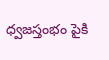ధ్వజస్తంభం పైకి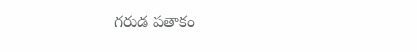గరుడ పతాకం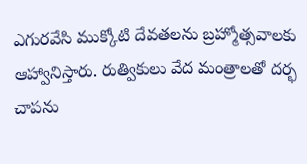ఎగురవేసి ముక్కోటి దేవతలను బ్రహ్మోత్సవాలకు ఆహ్వానిస్తారు. రుత్వికులు వేద మంత్రాలతో దర్భ చాపను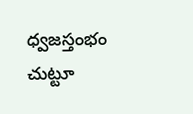ధ్వజస్తంభం చుట్టూ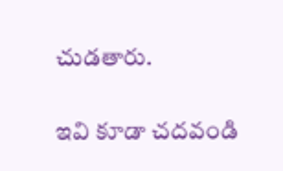చుడతారు.

ఇవి కూడా చదవండి